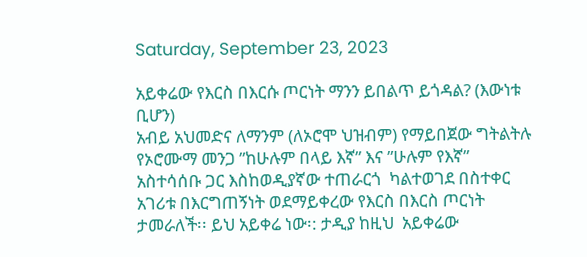Saturday, September 23, 2023

አይቀሬው የእርስ በእርሱ ጦርነት ማንን ይበልጥ ይጎዳል? (እውነቱ ቢሆን)
አብይ አህመድና ለማንም (ለኦሮሞ ህዝብም) የማይበጀው ግትልትሉ የኦሮሙማ መንጋ ”ከሁሉም በላይ እኛ” እና ”ሁሉም የእኛ”  አስተሳሰቡ ጋር እስከወዲያኛው ተጠራርጎ  ካልተወገደ በስተቀር  አገሪቱ በእርግጠኝነት ወደማይቀረው የእርስ በእርስ ጦርነት ታመራለች፡፡ ይህ አይቀሬ ነው፡: ታዲያ ከዚህ  አይቀሬው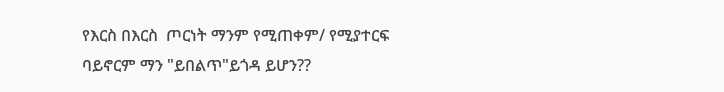የእርስ በእርስ  ጦርነት ማንም የሚጠቀም/ የሚያተርፍ ባይኖርም ማን "ይበልጥ"ይጎዳ ይሆን??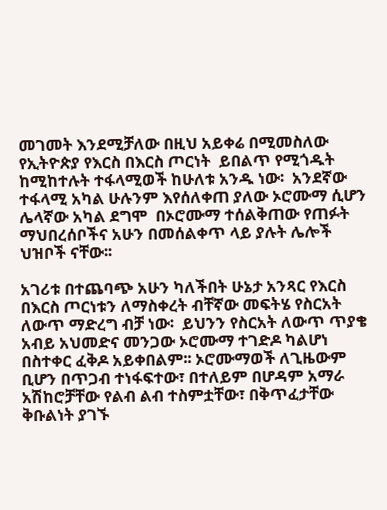መገመት እንደሚቻለው በዚህ አይቀሬ በሚመስለው የኢትዮጵያ የእርስ በእርስ ጦርነት  ይበልጥ የሚጎዱት  ከሚከተሉት ተፋላሚወች ከሁለቱ አንዱ ነው፡  አንደኛው ተፋላሚ አካል ሁሉንም እየሰለቀጠ ያለው ኦሮሙማ ሲሆን ሌላኛው አካል ደግሞ  በኦሮሙማ ተሰልቅጠው የጠፉት ማህበረሰቦችና አሁን በመሰልቀጥ ላይ ያሉት ሌሎች ህዝቦች ናቸው፡፡

አገሪቱ በተጨባጭ አሁን ካለችበት ሁኔታ አንጻር የእርስ በእርስ ጦርነቱን ለማስቀረት ብቸኛው መፍትሄ የስርአት ለውጥ ማድረግ ብቻ ነው፡  ይህንን የስርአት ለውጥ ጥያቄ አብይ አህመድና መንጋው ኦሮሙማ ተገድዶ ካልሆነ በስተቀር ፈቅዶ አይቀበልም፡፡ ኦሮሙማወች ለጊዜውም ቢሆን በጥጋብ ተነፋፍተው፣ በተለይም በሆዳም አማራ አሽከሮቻቸው የልብ ልብ ተስምቷቸው፣ በቅጥፈታቸው ቅቡልነት ያገኙ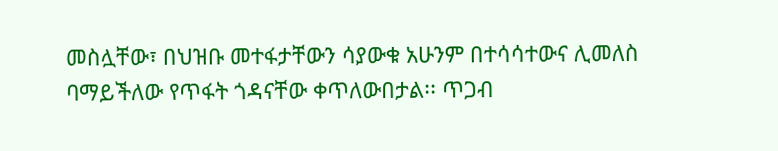መስሏቸው፣ በህዝቡ መተፋታቸውን ሳያውቁ አሁንም በተሳሳተውና ሊመለስ ባማይችለው የጥፋት ጎዳናቸው ቀጥለውበታል፡፡ ጥጋብ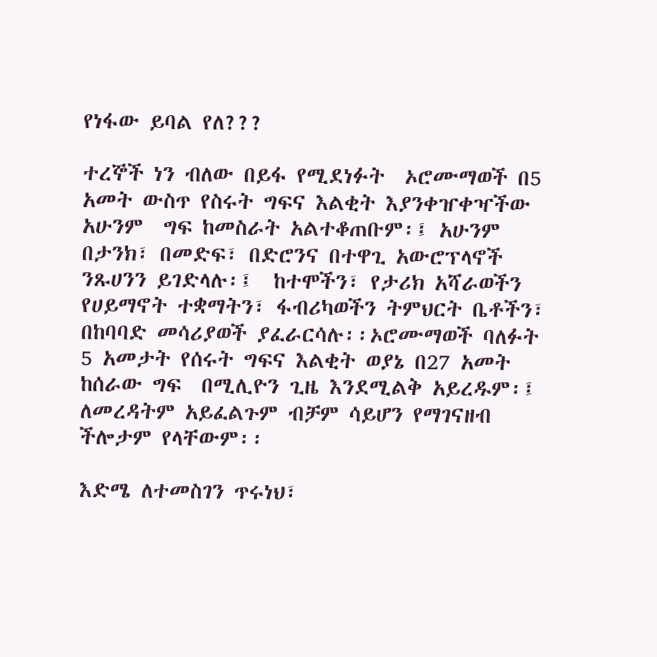የነፋው ይባል የለ???

ተረኞች ነን ብለው በይፋ የሚደነፉት  ኦሮሙማወች በ5 አመት ውስጥ የስሩት ግፍና እልቂት እያንቀዠቀዣችው አሁንም  ግፍ ከመስራት አልተቆጠቡም፡፤ አሁንም በታንክ፣ በመድፍ፣ በድሮንና በተዋጊ አውሮፕላኖች ንጹሀንን ይገድላሉ፡፤  ከተሞችን፣ የታሪክ አሻራወችን የሀይማኖት ተቋማትን፣ ፋብሪካወችን ትምህርት ቤቶችን፣ በከባባድ መሳሪያወች ያፈራርሳሉ፡፡ኦሮሙማወች ባለፉት 5 አመታት የሰሩት ግፍና እልቂት ወያኔ በ27 አመት ከሰራው ግፍ  በሚሊዮን ጊዜ እንደሚልቅ አይረዱም፡፤ ለመረዳትም አይፈልጉም ብቻም ሳይሆን የማገናዘብ ችሎታም የላቸውም፡፡

እድሜ ለተመስገን ጥሩነህ፣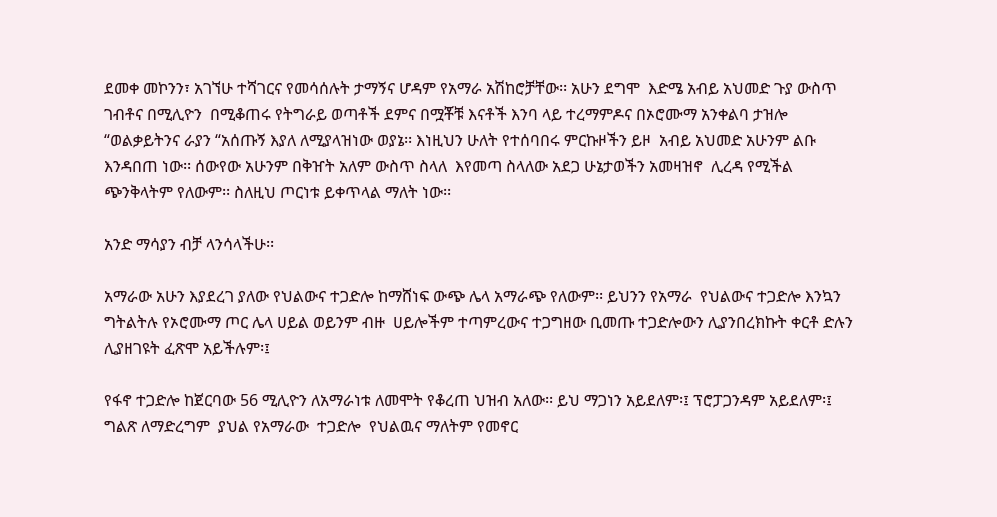ደመቀ መኮንን፣ አገኘሁ ተሻገርና የመሳሰሉት ታማኝና ሆዳም የአማራ አሽከሮቻቸው፡፡ አሁን ደግሞ  እድሜ አብይ አህመድ ጉያ ውስጥ ገብቶና በሚሊዮን  በሚቆጠሩ የትግራይ ወጣቶች ደምና በሟቾቹ እናቶች እንባ ላይ ተረማምዶና በኦሮሙማ አንቀልባ ታዝሎ  “ወልቃይትንና ራያን “አሰጡኝ እያለ ለሚያላዝነው ወያኔ፡፡ እነዚህን ሁለት የተሰባበሩ ምርኩዞችን ይዞ  አብይ አህመድ አሁንም ልቡ እንዳበጠ ነው፡፡ ሰውየው አሁንም በቅዠት አለም ውስጥ ስላለ  እየመጣ ስላለው አደጋ ሁኔታወችን አመዛዝኖ  ሊረዳ የሚችል ጭንቅላትም የለውም፡፡ ስለዚህ ጦርነቱ ይቀጥላል ማለት ነው፡፡

አንድ ማሳያን ብቻ ላንሳላችሁ፡፡

አማራው አሁን እያደረገ ያለው የህልውና ተጋድሎ ከማሸነፍ ውጭ ሌላ አማራጭ የለውም፡፡ ይህንን የአማራ  የህልውና ተጋድሎ እንኳን ግትልትሉ የኦሮሙማ ጦር ሌላ ሀይል ወይንም ብዙ  ሀይሎችም ተጣምረውና ተጋግዘው ቢመጡ ተጋድሎውን ሊያንበረክኩት ቀርቶ ድሉን ሊያዘገዩት ፈጽሞ አይችሉም፡፤

የፋኖ ተጋድሎ ከጀርባው 56 ሚሊዮን ለአማራነቱ ለመሞት የቆረጠ ህዝብ አለው፡፡ ይህ ማጋነን አይደለም፡፤ ፕሮፓጋንዳም አይደለም፡፤ ግልጽ ለማድረግም  ያህል የአማራው  ተጋድሎ  የህልዉና ማለትም የመኖር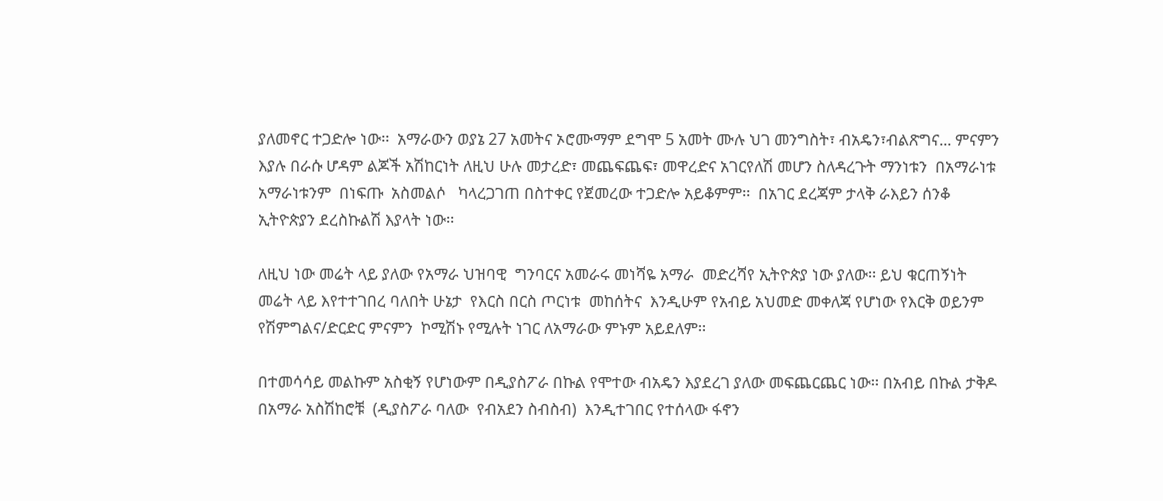ያለመኖር ተጋድሎ ነው፡፡  አማራውን ወያኔ 27 አመትና ኦሮሙማም ደግሞ 5 አመት ሙሉ ህገ መንግስት፣ ብአዴን፣ብልጽግና... ምናምን  እያሉ በራሱ ሆዳም ልጆች አሽከርነት ለዚህ ሁሉ መታረድ፣ መጨፍጨፍ፣ መዋረድና አገርየለሽ መሆን ስለዳረጉት ማንነቱን  በአማራነቱ  አማራነቱንም  በነፍጡ  አስመልሶ   ካላረጋገጠ በስተቀር የጀመረው ተጋድሎ አይቆምም፡፡  በአገር ደረጃም ታላቅ ራእይን ሰንቆ ኢትዮጵያን ደረስኩልሽ እያላት ነው፡፡

ለዚህ ነው መሬት ላይ ያለው የአማራ ህዝባዊ  ግንባርና አመራሩ መነሻዬ አማራ  መድረሻየ ኢትዮጵያ ነው ያለው፡፡ ይህ ቁርጠኝነት  መሬት ላይ እየተተገበረ ባለበት ሁኔታ  የእርስ በርስ ጦርነቱ  መከሰትና  እንዲሁም የአብይ አህመድ መቀለጃ የሆነው የእርቅ ወይንም የሽምግልና/ድርድር ምናምን  ኮሚሽኑ የሚሉት ነገር ለአማራው ምኑም አይደለም፡፡

በተመሳሳይ መልኩም አስቂኝ የሆነውም በዲያስፖራ በኩል የሞተው ብአዴን እያደረገ ያለው መፍጨርጨር ነው፡፡ በአብይ በኩል ታቅዶ በአማራ አስሽከሮቹ  (ዲያስፖራ ባለው  የብአደን ስብስብ)  እንዲተገበር የተሰላው ፋኖን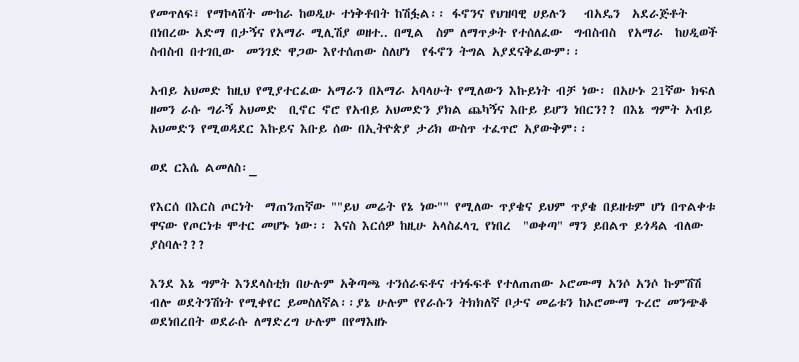የመጥለፍ፣ የማኮላሸት ሙከራ ከወዲሁ ተነቅቶበት ከሽፏል፡፡ ፋኖንና የህዝባዊ ሀይሉን   ብአዴን  አደራጅቶት  በነበረው አድማ በታኝና የአማራ ሚሊሽያ ወዘተ.. በሚል  ስም ለማጥቃት የተሰለፈው  ግብስብስ  የአማራ  ከሀዲወች   ስብስብ በተገቢው  መንገድ ዋጋው እየተሰጠው ስለሆነ  የፋኖን ትግል አያደናቅፈውም፡፡

አብይ አህመድ ከዚህ የሚያተርፈው አማራን በአማራ አባላሁት የሚለውን እኩይነት ብቻ ነው፡ በአሁኑ 21ኛው ክፍለ ዘመን ራሱ ግራኝ አህመድ  ቢኖር ኖሮ የአብይ አህመድን ያክል ጨካኝና እቡይ ይሆን ነበርን?? በእኔ ግምት አብይ አህመድን የሚወዳደር እኩይና እቡይ ሰው በኢትዮጵያ ታሪክ ውስጥ ተፈጥሮ አያውቅም፡፡

ወደ ርእሴ ልመለስ፡_

የእርሰ በእርስ ጦርነት  ማጠንጠኛው ""ይህ መሬት የኔ ነው"" የሚለው ጥያቄና ይህም ጥያቄ በይዘቱም ሆነ በጥልቀቱ  ዋናው የጦርነቱ ሞተር መሆኑ ነው፡፡ እናስ እርሰዎ ከዚሁ አላስፈላጊ የነበረ  "ወቀጣ" ማን ይበልጥ ይጎዳል ብለው ያስባሉ???

እንደ እኔ ግምት እንደላስቲክ በሁሉም አቅጣጫ ተንሰራፍቶና ተነፋፍቶ የተለጠጠው ኦሮሙማ አንሶ አንሶ ኩምሽሽ ብሎ ወደትንሽነት የሚቀየር ይመስለኛል፡፡ያኔ ሁሉም የየራሱን ትክክለኛ ቦታና መሬቱን ከኦሮሙማ ጉረሮ መንጭቆ ወደነበረበት ወደራሱ ለማድረግ ሁሉም በየማእዘኑ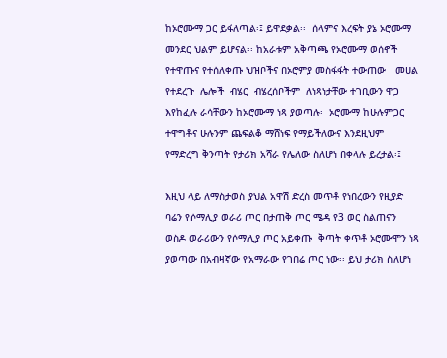ከኦሮሙማ ጋር ይፋለጣል፡፤ ይዋደቃል፡፡  ሰላምና እረፍት ያኔ ኦሮሙማ መንደር ህልም ይሆናል፡፡ ከአራቱም አቅጣጫ የኦሮሙማ ወሰኖች የተዋጡና የተሰለቀጡ ህዝቦችና በኦሮምያ መስፋፋት ተውጠው   መሀል የተደረጉ  ሌሎች  ብሄር  ብሄረሰቦችም  ለነጻነታቸው ተገቢውን ዋጋ እየከፈሉ ራሳቸውን ከኦሮሙማ ነጻ ያወጣሉ፡  ኦሮሙማ ከሁሉምጋር ተዋግቶና ሁሉንም ጨፍልቆ ማሸነፍ የማይችለውና እንደዚህም የማድረግ ቅንጣት የታሪክ አሻራ የሌለው ስለሆነ በቀላሉ ይረታል፡፤

እዚህ ላይ ለማስታወስ ያህል አዋሽ ድረስ መጥቶ የነበረውን የዚያድ ባሬን የሶማሊያ ወራሪ ጦር በታጠቅ ጦር ሜዳ የ3 ወር ስልጠናን ወስዶ ወራሪውን የሶማሊያ ጦር አይቀጡ  ቅጣት ቀጥቶ ኦሮሙሞን ነጻ ያወጣው በአብዛኛው የአማራው የገበሬ ጦር ነው፡፡ ይህ ታሪክ ስለሆነ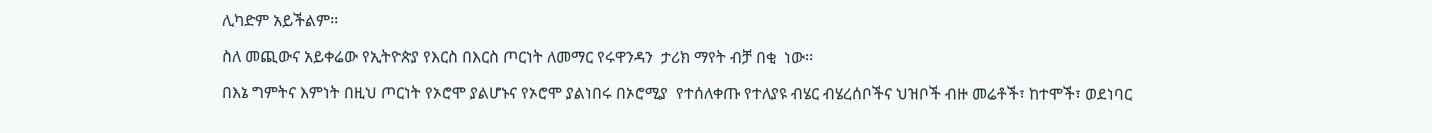ሊካድም አይችልም፡፡

ስለ መጪውና አይቀሬው የኢትዮጵያ የእርስ በእርስ ጦርነት ለመማር የሩዋንዳን  ታሪክ ማየት ብቻ በቂ  ነው፡፡

በእኔ ግምትና እምነት በዚህ ጦርነት የኦሮሞ ያልሆኑና የኦሮሞ ያልነበሩ በኦሮሚያ  የተሰለቀጡ የተለያዩ ብሄር ብሄረሰቦችና ህዝቦች ብዙ መሬቶች፣ ከተሞች፣ ወደነባር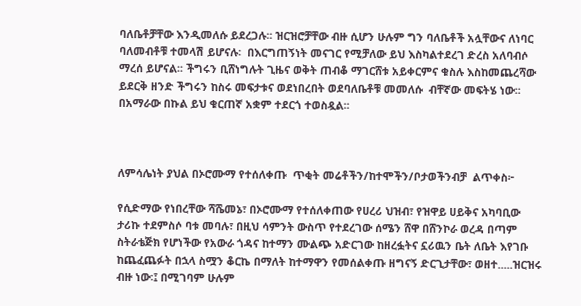ባለቤቶቻቸው እንዲመለሱ ይደረጋሉ፡፡ ዝርዝሮቻቸው ብዙ ሲሆን ሁሉም ግን ባለቤቶች አሏቸውና ለነባር ባለመብቶቹ ተመላሽ ይሆናሉ፡  በእርግጠኝነት መናገር የሚቻለው ይህ እስካልተደረገ ድረስ አለባብሶ ማረሰ ይሆናል፡፡ ችግሩን ቢሸነግሉት ጊዜና ወቅት ጠብቆ ማገርሸቱ አይቀርምና ቁስሉ እስከመጨረሻው ይደርቅ ዘንድ ችግሩን ከስሩ መፍታቱና ወደነበረበት ወደባለቤቶቹ መመለሱ  ብቸኛው መፍትሄ ነው፡፡  በአማራው በኩል ይህ ቁርጠኛ አቋም ተደርጎ ተወስዷል፡፡



ለምሳሌነት ያህል በኦሮሙማ የተሰለቀጡ  ጥቂት መሬቶችን/ከተሞችን/ቦታወችንብቻ  ልጥቀስ፦

የሲድማው የነበረቸው ሻሼመኔ፣ በኦሮሙማ የተሰለቀጠው የሀረሪ ህዝብ፣ የዝዋይ ሀይቅና አካባቢው ታሪኩ ተደምስሶ ባቱ መባሉ፣ በዚህ ሳምንት ውስጥ የተደረገው ሰሜን ሸዋ በሸንኮራ ወረዳ በጣም ስትራቴጅክ የሆነችው የአውራ ጎዳና ከተማን ሙልጭ አድርገው ከዘረፏትና ኗሪዉን ቤት ለቤት እየገቡ ከጨፈጨፉት በኋላ ስሟን ቆርኬ በማለት ከተማዋን የመሰልቀጡ ዘግናኝ ድርጊታቸው፣ ወዘተ.....ዝርዝሩ ብዙ ነው፡፤ በሚገባም ሁሉም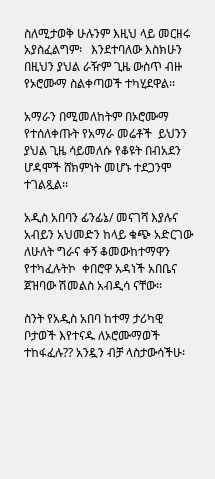ስለሚታወቅ ሁሉንም እዚህ ላይ መርዘሩ አያስፈልግም፡   እንደተባለው እስክሁን በዚህን ያህል ራዥም ጊዜ ውስጥ ብዙ የኦሮሙማ ስልቀጣወች ተካሂደዋል፡፡

አማራን በሚመለከትም በኦሮሙማ የተሰለቀጡት የአማራ መሬቶች  ይህንን ያህል ጊዜ ሳይመለሱ የቆዩት በብአደን ሆዳሞች ሸክምነት መሆኑ ተደጋንሞ ተገልጿል፡፡

አዲስ አበባን ፊንፊኔ/ መናገሻ እያሉና አብይን አህመድን ከላይ ቁጭ አድርገው ለሁለት ግራና ቀኝ ቆመውከተማዋን የተካፈሉትኮ  ቀበሮዋ አዳነች አበቤና ጀዝባው ሽመልስ አብዲሳ ናቸው፡፡

ስንት የአዲስ አበባ ከተማ ታሪካዊ ቦታወች እየተናዱ ለኦሮሙማወች ተከፋፈሉ?? አንዷን ብቻ ላስታውሳችሁ፡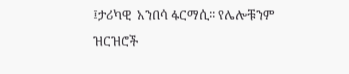፤ታሪካዊ  አንበሳ ፋርማሲ፡፡ የሌሎቹንም ዝርዝሮች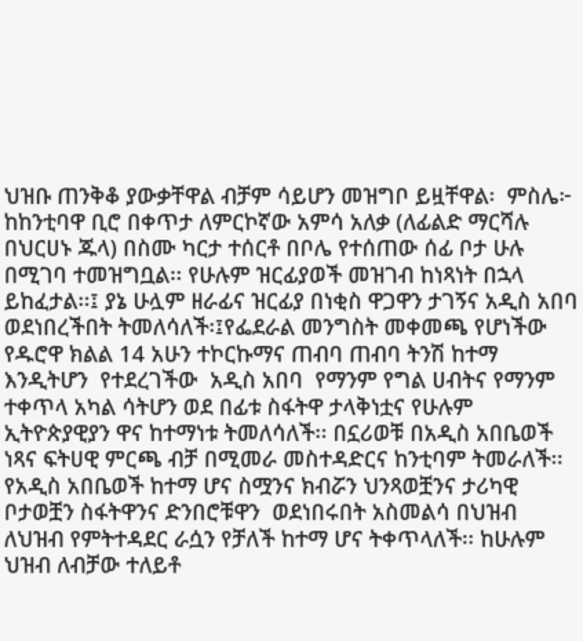ህዝቡ ጠንቅቆ ያውቃቸዋል ብቻም ሳይሆን መዝግቦ ይዟቸዋል፡  ምስሌ፦ ከከንቲባዋ ቢሮ በቀጥታ ለምርኮኛው አምሳ አለቃ (ለፊልድ ማርሻሉ በህርሀኑ ጁላ) በስሙ ካርታ ተሰርቶ በቦሌ የተሰጠው ሰፊ ቦታ ሁሉ በሚገባ ተመዝግቧል፡፡ የሁሉም ዝርፊያወች መዝገብ ከነጻነት በኋላ ይከፈታል፡፡፤ ያኔ ሁሏም ዘራፊና ዝርፊያ በነቂስ ዋጋዋን ታገኝና አዲስ አበባ ወደነበረችበት ትመለሳለች፡፤የፌደራል መንግስት መቀመጫ የሆነችው የዱሮዋ ክልል 14 አሁን ተኮርኩማና ጠብባ ጠብባ ትንሽ ከተማ እንዲትሆን  የተደረገችው  አዲስ አበባ  የማንም የግል ሀብትና የማንም ተቀጥላ አካል ሳትሆን ወደ በፊቱ ስፋትዋ ታላቅነቷና የሁሉም ኢትዮጵያዊያን ዋና ከተማነቱ ትመለሳለች፡፡ በኗሪወቹ በአዲስ አበቤወች ነጻና ፍትሀዊ ምርጫ ብቻ በሚመራ መስተዳድርና ከንቲባም ትመራለች፡፡ የአዲስ አበቤወች ከተማ ሆና ስሟንና ክብሯን ህንጻወቿንና ታሪካዊ ቦታወቿን ስፋትዋንና ድንበሮቹዋን  ወደነበሩበት አስመልሳ በህዝብ ለህዝብ የምትተዳደር ራሷን የቻለች ከተማ ሆና ትቀጥላለች፡፡ ከሁሉም ህዝብ ለብቻው ተለይቶ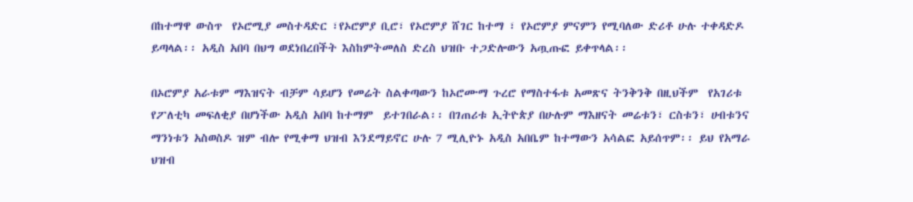በከተማዋ ውስጥ  የኦሮሚያ መስተዳድር ፣የኦሮምያ ቢሮ፣ የኦሮምያ ሸገር ከተማ ፣ የኦሮምያ ምናምን የሚባለው ድሪቶ ሁሉ ተቀዳድዶ ይጣላል፡፡ አዲስ አበባ በህግ ወደነበረበችት እስከምትመለስ ድረስ ህዝቡ ተጋድሎውን አጧጡፎ ይቀጥላል፡፡

በኦሮምያ አራቱም ማእዝናት ብቻም ሳይሆን የመሬት ስልቀጣውን ከኦሮሙማ ጉረሮ የማስተፋቱ አመጽና ትንቅንቅ በዚህችም  የአገሪቱ የፖለቲካ መፍለቂያ በሆነችው አዲስ አበባ ከተማም  ይተገበራል፡፡ በገጠሪቱ ኢትዮጵያ በሁሉም ማእዘናት መሬቱን፣ ርስቱን፣ ሀብቱንና ማንነቱን አስወስዶ ዝም ብሎ የሚቀማ ህዝብ እንደማይኖር ሁሉ 7 ሚሊዮኑ አዲስ አበቤም ከተማውን አሳልፎ አይሰጥም፡፡ ይህ የአማራ ህዝብ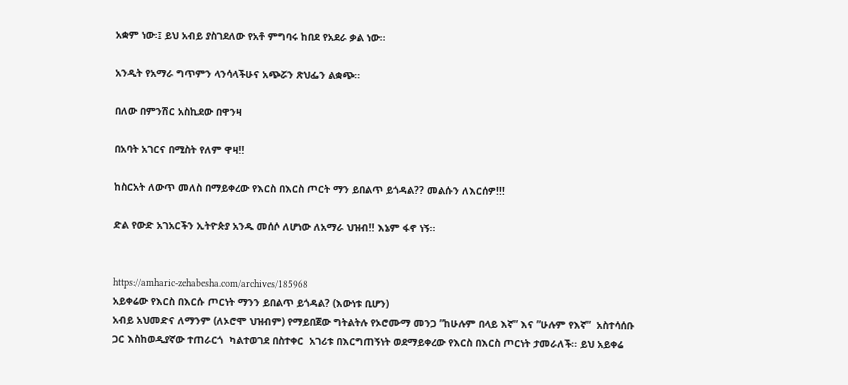አቋም ነው፡፤ ይህ አብይ ያስገደለው የአቶ ምግባሩ ከበደ የአደራ ቃል ነው፡፡

አንዲት የአማራ ግጥምን ላንሳላችሁና አጭሯን ጽህፌን ልቋጭ፡፡

በለው በምንሽር አስኪደው በዋንዛ

በአባት አገርና በሚስት የለም ዋዛ!!

ከስርአት ለውጥ መለስ በማይቀረው የእርስ በእርስ ጦርት ማን ይበልጥ ይጎዳል?? መልሱን ለእርሰዎ!!!

ድል የውድ አገአርችን ኢትዮጵያ አንዱ መሰሶ ለሆነው ለአማራ ህዝብ!! እኔም ፋኖ ነኝ፡፡


https://amharic-zehabesha.com/archives/185968
አይቀሬው የእርስ በእርሱ ጦርነት ማንን ይበልጥ ይጎዳል? (እውነቱ ቢሆን)
አብይ አህመድና ለማንም (ለኦሮሞ ህዝብም) የማይበጀው ግትልትሉ የኦሮሙማ መንጋ ”ከሁሉም በላይ እኛ” እና ”ሁሉም የእኛ”  አስተሳሰቡ ጋር እስከወዲያኛው ተጠራርጎ  ካልተወገደ በስተቀር  አገሪቱ በእርግጠኝነት ወደማይቀረው የእርስ በእርስ ጦርነት ታመራለች፡፡ ይህ አይቀሬ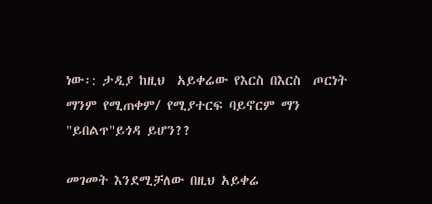ነው፡: ታዲያ ከዚህ  አይቀሬው የእርስ በእርስ  ጦርነት ማንም የሚጠቀም/ የሚያተርፍ ባይኖርም ማን "ይበልጥ"ይጎዳ ይሆን??

መገመት እንደሚቻለው በዚህ አይቀሬ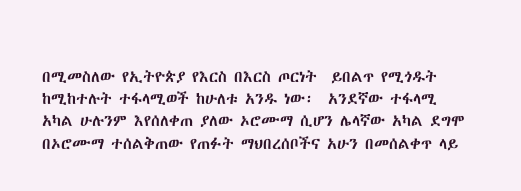በሚመስለው የኢትዮጵያ የእርስ በእርስ ጦርነት  ይበልጥ የሚጎዱት  ከሚከተሉት ተፋላሚወች ከሁለቱ አንዱ ነው፡  አንደኛው ተፋላሚ አካል ሁሉንም እየሰለቀጠ ያለው ኦሮሙማ ሲሆን ሌላኛው አካል ደግሞ  በኦሮሙማ ተሰልቅጠው የጠፉት ማህበረሰቦችና አሁን በመሰልቀጥ ላይ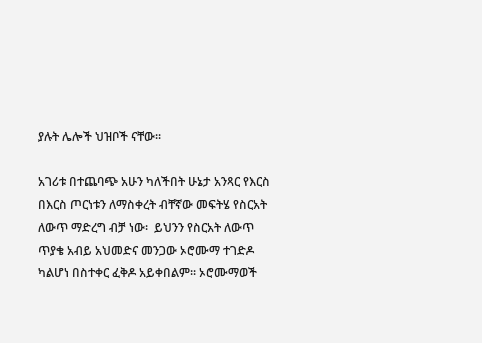ያሉት ሌሎች ህዝቦች ናቸው፡፡

አገሪቱ በተጨባጭ አሁን ካለችበት ሁኔታ አንጻር የእርስ በእርስ ጦርነቱን ለማስቀረት ብቸኛው መፍትሄ የስርአት ለውጥ ማድረግ ብቻ ነው፡  ይህንን የስርአት ለውጥ ጥያቄ አብይ አህመድና መንጋው ኦሮሙማ ተገድዶ ካልሆነ በስተቀር ፈቅዶ አይቀበልም፡፡ ኦሮሙማወች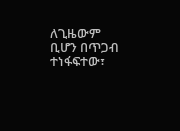ለጊዜውም ቢሆን በጥጋብ ተነፋፍተው፣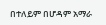በተለይም በሆዳም አማራ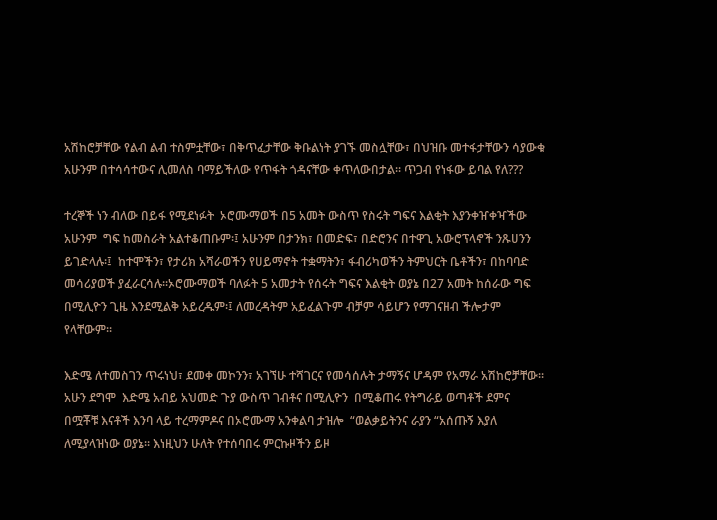አሽከሮቻቸው የልብ ልብ ተስምቷቸው፣ በቅጥፈታቸው ቅቡልነት ያገኙ መስሏቸው፣ በህዝቡ መተፋታቸውን ሳያውቁ አሁንም በተሳሳተውና ሊመለስ ባማይችለው የጥፋት ጎዳናቸው ቀጥለውበታል፡፡ ጥጋብ የነፋው ይባል የለ???

ተረኞች ነን ብለው በይፋ የሚደነፉት  ኦሮሙማወች በ5 አመት ውስጥ የስሩት ግፍና እልቂት እያንቀዠቀዣችው አሁንም  ግፍ ከመስራት አልተቆጠቡም፡፤ አሁንም በታንክ፣ በመድፍ፣ በድሮንና በተዋጊ አውሮፕላኖች ንጹሀንን ይገድላሉ፡፤  ከተሞችን፣ የታሪክ አሻራወችን የሀይማኖት ተቋማትን፣ ፋብሪካወችን ትምህርት ቤቶችን፣ በከባባድ መሳሪያወች ያፈራርሳሉ፡፡ኦሮሙማወች ባለፉት 5 አመታት የሰሩት ግፍና እልቂት ወያኔ በ27 አመት ከሰራው ግፍ  በሚሊዮን ጊዜ እንደሚልቅ አይረዱም፡፤ ለመረዳትም አይፈልጉም ብቻም ሳይሆን የማገናዘብ ችሎታም የላቸውም፡፡

እድሜ ለተመስገን ጥሩነህ፣ ደመቀ መኮንን፣ አገኘሁ ተሻገርና የመሳሰሉት ታማኝና ሆዳም የአማራ አሽከሮቻቸው፡፡ አሁን ደግሞ  እድሜ አብይ አህመድ ጉያ ውስጥ ገብቶና በሚሊዮን  በሚቆጠሩ የትግራይ ወጣቶች ደምና በሟቾቹ እናቶች እንባ ላይ ተረማምዶና በኦሮሙማ አንቀልባ ታዝሎ  “ወልቃይትንና ራያን “አሰጡኝ እያለ ለሚያላዝነው ወያኔ፡፡ እነዚህን ሁለት የተሰባበሩ ምርኩዞችን ይዞ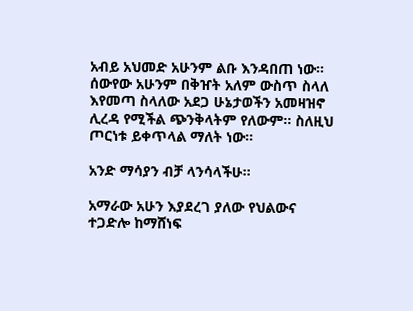አብይ አህመድ አሁንም ልቡ እንዳበጠ ነው፡፡ ሰውየው አሁንም በቅዠት አለም ውስጥ ስላለ  እየመጣ ስላለው አደጋ ሁኔታወችን አመዛዝኖ  ሊረዳ የሚችል ጭንቅላትም የለውም፡፡ ስለዚህ ጦርነቱ ይቀጥላል ማለት ነው፡፡

አንድ ማሳያን ብቻ ላንሳላችሁ፡፡

አማራው አሁን እያደረገ ያለው የህልውና ተጋድሎ ከማሸነፍ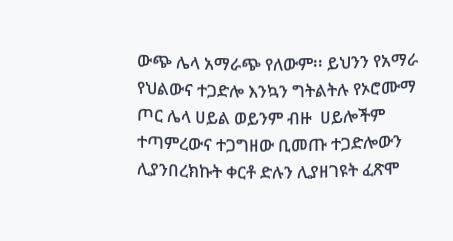ውጭ ሌላ አማራጭ የለውም፡፡ ይህንን የአማራ  የህልውና ተጋድሎ እንኳን ግትልትሉ የኦሮሙማ ጦር ሌላ ሀይል ወይንም ብዙ  ሀይሎችም ተጣምረውና ተጋግዘው ቢመጡ ተጋድሎውን ሊያንበረክኩት ቀርቶ ድሉን ሊያዘገዩት ፈጽሞ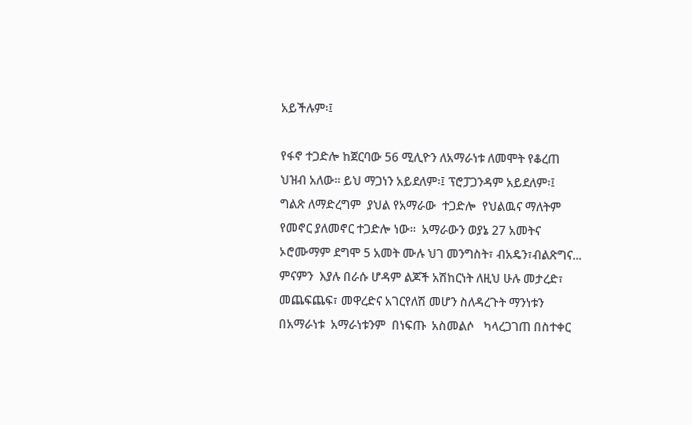አይችሉም፡፤

የፋኖ ተጋድሎ ከጀርባው 56 ሚሊዮን ለአማራነቱ ለመሞት የቆረጠ ህዝብ አለው፡፡ ይህ ማጋነን አይደለም፡፤ ፕሮፓጋንዳም አይደለም፡፤ ግልጽ ለማድረግም  ያህል የአማራው  ተጋድሎ  የህልዉና ማለትም የመኖር ያለመኖር ተጋድሎ ነው፡፡  አማራውን ወያኔ 27 አመትና ኦሮሙማም ደግሞ 5 አመት ሙሉ ህገ መንግስት፣ ብአዴን፣ብልጽግና... ምናምን  እያሉ በራሱ ሆዳም ልጆች አሽከርነት ለዚህ ሁሉ መታረድ፣ መጨፍጨፍ፣ መዋረድና አገርየለሽ መሆን ስለዳረጉት ማንነቱን  በአማራነቱ  አማራነቱንም  በነፍጡ  አስመልሶ   ካላረጋገጠ በስተቀር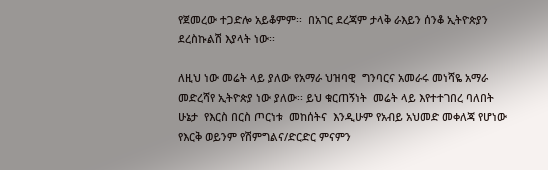የጀመረው ተጋድሎ አይቆምም፡፡  በአገር ደረጃም ታላቅ ራእይን ሰንቆ ኢትዮጵያን ደረስኩልሽ እያላት ነው፡፡

ለዚህ ነው መሬት ላይ ያለው የአማራ ህዝባዊ  ግንባርና አመራሩ መነሻዬ አማራ  መድረሻየ ኢትዮጵያ ነው ያለው፡፡ ይህ ቁርጠኝነት  መሬት ላይ እየተተገበረ ባለበት ሁኔታ  የእርስ በርስ ጦርነቱ  መከሰትና  እንዲሁም የአብይ አህመድ መቀለጃ የሆነው የእርቅ ወይንም የሽምግልና/ድርድር ምናምን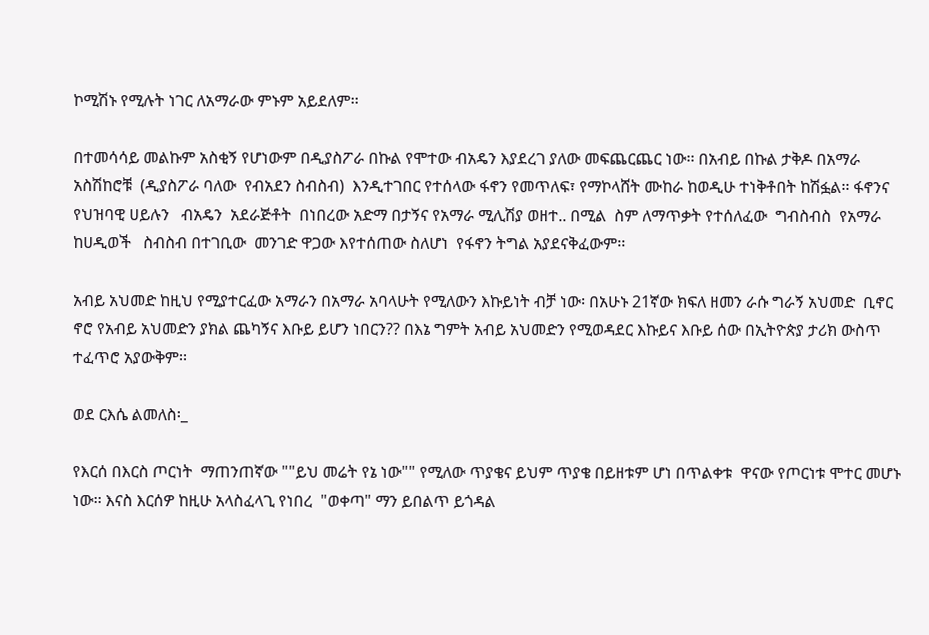ኮሚሽኑ የሚሉት ነገር ለአማራው ምኑም አይደለም፡፡

በተመሳሳይ መልኩም አስቂኝ የሆነውም በዲያስፖራ በኩል የሞተው ብአዴን እያደረገ ያለው መፍጨርጨር ነው፡፡ በአብይ በኩል ታቅዶ በአማራ አስሽከሮቹ  (ዲያስፖራ ባለው  የብአደን ስብስብ)  እንዲተገበር የተሰላው ፋኖን የመጥለፍ፣ የማኮላሸት ሙከራ ከወዲሁ ተነቅቶበት ከሽፏል፡፡ ፋኖንና የህዝባዊ ሀይሉን   ብአዴን  አደራጅቶት  በነበረው አድማ በታኝና የአማራ ሚሊሽያ ወዘተ.. በሚል  ስም ለማጥቃት የተሰለፈው  ግብስብስ  የአማራ  ከሀዲወች   ስብስብ በተገቢው  መንገድ ዋጋው እየተሰጠው ስለሆነ  የፋኖን ትግል አያደናቅፈውም፡፡

አብይ አህመድ ከዚህ የሚያተርፈው አማራን በአማራ አባላሁት የሚለውን እኩይነት ብቻ ነው፡ በአሁኑ 21ኛው ክፍለ ዘመን ራሱ ግራኝ አህመድ  ቢኖር ኖሮ የአብይ አህመድን ያክል ጨካኝና እቡይ ይሆን ነበርን?? በእኔ ግምት አብይ አህመድን የሚወዳደር እኩይና እቡይ ሰው በኢትዮጵያ ታሪክ ውስጥ ተፈጥሮ አያውቅም፡፡

ወደ ርእሴ ልመለስ፡_

የእርሰ በእርስ ጦርነት  ማጠንጠኛው ""ይህ መሬት የኔ ነው"" የሚለው ጥያቄና ይህም ጥያቄ በይዘቱም ሆነ በጥልቀቱ  ዋናው የጦርነቱ ሞተር መሆኑ ነው፡፡ እናስ እርሰዎ ከዚሁ አላስፈላጊ የነበረ  "ወቀጣ" ማን ይበልጥ ይጎዳል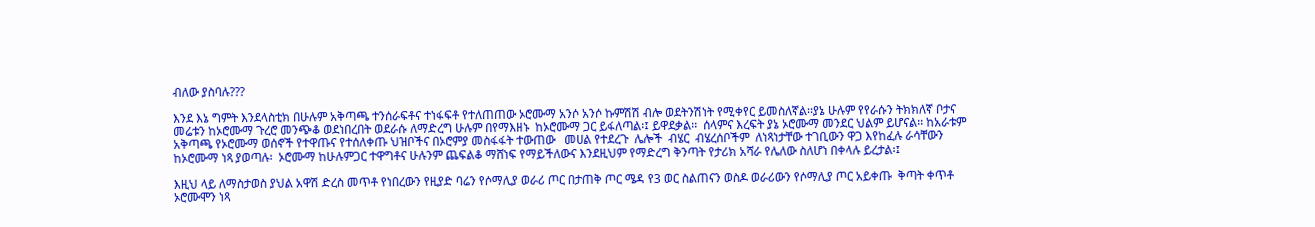ብለው ያስባሉ???

እንደ እኔ ግምት እንደላስቲክ በሁሉም አቅጣጫ ተንሰራፍቶና ተነፋፍቶ የተለጠጠው ኦሮሙማ አንሶ አንሶ ኩምሽሽ ብሎ ወደትንሽነት የሚቀየር ይመስለኛል፡፡ያኔ ሁሉም የየራሱን ትክክለኛ ቦታና መሬቱን ከኦሮሙማ ጉረሮ መንጭቆ ወደነበረበት ወደራሱ ለማድረግ ሁሉም በየማእዘኑ  ከኦሮሙማ ጋር ይፋለጣል፡፤ ይዋደቃል፡፡  ሰላምና እረፍት ያኔ ኦሮሙማ መንደር ህልም ይሆናል፡፡ ከአራቱም አቅጣጫ የኦሮሙማ ወሰኖች የተዋጡና የተሰለቀጡ ህዝቦችና በኦሮምያ መስፋፋት ተውጠው   መሀል የተደረጉ  ሌሎች  ብሄር  ብሄረሰቦችም  ለነጻነታቸው ተገቢውን ዋጋ እየከፈሉ ራሳቸውን ከኦሮሙማ ነጻ ያወጣሉ፡  ኦሮሙማ ከሁሉምጋር ተዋግቶና ሁሉንም ጨፍልቆ ማሸነፍ የማይችለውና እንደዚህም የማድረግ ቅንጣት የታሪክ አሻራ የሌለው ስለሆነ በቀላሉ ይረታል፡፤

እዚህ ላይ ለማስታወስ ያህል አዋሽ ድረስ መጥቶ የነበረውን የዚያድ ባሬን የሶማሊያ ወራሪ ጦር በታጠቅ ጦር ሜዳ የ3 ወር ስልጠናን ወስዶ ወራሪውን የሶማሊያ ጦር አይቀጡ  ቅጣት ቀጥቶ ኦሮሙሞን ነጻ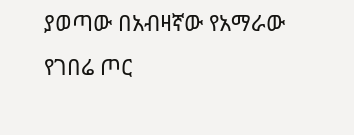ያወጣው በአብዛኛው የአማራው የገበሬ ጦር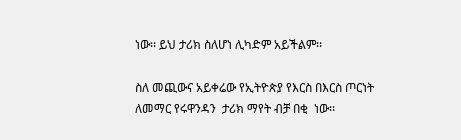ነው፡፡ ይህ ታሪክ ስለሆነ ሊካድም አይችልም፡፡

ስለ መጪውና አይቀሬው የኢትዮጵያ የእርስ በእርስ ጦርነት ለመማር የሩዋንዳን  ታሪክ ማየት ብቻ በቂ  ነው፡፡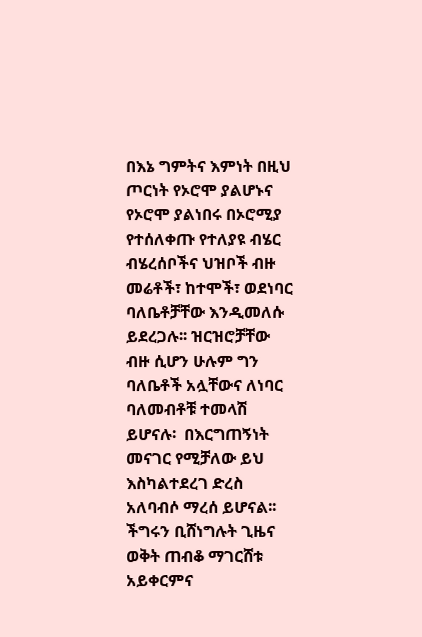በእኔ ግምትና እምነት በዚህ ጦርነት የኦሮሞ ያልሆኑና የኦሮሞ ያልነበሩ በኦሮሚያ  የተሰለቀጡ የተለያዩ ብሄር ብሄረሰቦችና ህዝቦች ብዙ መሬቶች፣ ከተሞች፣ ወደነባር ባለቤቶቻቸው እንዲመለሱ ይደረጋሉ፡፡ ዝርዝሮቻቸው ብዙ ሲሆን ሁሉም ግን ባለቤቶች አሏቸውና ለነባር ባለመብቶቹ ተመላሽ ይሆናሉ፡  በእርግጠኝነት መናገር የሚቻለው ይህ እስካልተደረገ ድረስ አለባብሶ ማረሰ ይሆናል፡፡ ችግሩን ቢሸነግሉት ጊዜና ወቅት ጠብቆ ማገርሸቱ አይቀርምና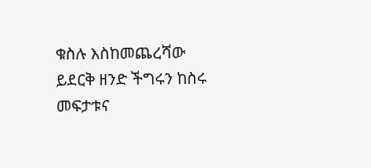ቁስሉ እስከመጨረሻው ይደርቅ ዘንድ ችግሩን ከስሩ መፍታቱና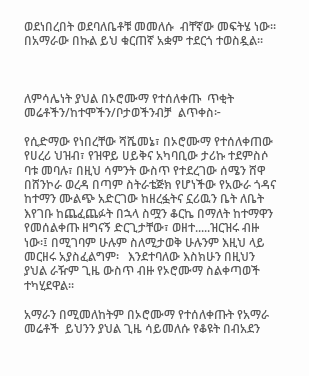ወደነበረበት ወደባለቤቶቹ መመለሱ  ብቸኛው መፍትሄ ነው፡፡  በአማራው በኩል ይህ ቁርጠኛ አቋም ተደርጎ ተወስዷል፡፡



ለምሳሌነት ያህል በኦሮሙማ የተሰለቀጡ  ጥቂት መሬቶችን/ከተሞችን/ቦታወችንብቻ  ልጥቀስ፦

የሲድማው የነበረቸው ሻሼመኔ፣ በኦሮሙማ የተሰለቀጠው የሀረሪ ህዝብ፣ የዝዋይ ሀይቅና አካባቢው ታሪኩ ተደምስሶ ባቱ መባሉ፣ በዚህ ሳምንት ውስጥ የተደረገው ሰሜን ሸዋ በሸንኮራ ወረዳ በጣም ስትራቴጅክ የሆነችው የአውራ ጎዳና ከተማን ሙልጭ አድርገው ከዘረፏትና ኗሪዉን ቤት ለቤት እየገቡ ከጨፈጨፉት በኋላ ስሟን ቆርኬ በማለት ከተማዋን የመሰልቀጡ ዘግናኝ ድርጊታቸው፣ ወዘተ.....ዝርዝሩ ብዙ ነው፡፤ በሚገባም ሁሉም ስለሚታወቅ ሁሉንም እዚህ ላይ መርዘሩ አያስፈልግም፡   እንደተባለው እስክሁን በዚህን ያህል ራዥም ጊዜ ውስጥ ብዙ የኦሮሙማ ስልቀጣወች ተካሂደዋል፡፡

አማራን በሚመለከትም በኦሮሙማ የተሰለቀጡት የአማራ መሬቶች  ይህንን ያህል ጊዜ ሳይመለሱ የቆዩት በብአደን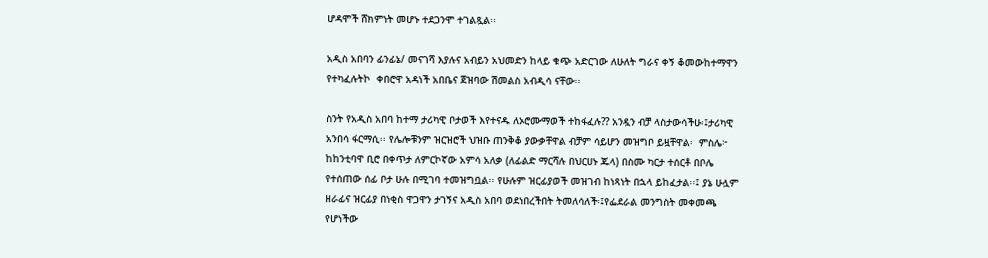ሆዳሞች ሸክምነት መሆኑ ተደጋንሞ ተገልጿል፡፡

አዲስ አበባን ፊንፊኔ/ መናገሻ እያሉና አብይን አህመድን ከላይ ቁጭ አድርገው ለሁለት ግራና ቀኝ ቆመውከተማዋን የተካፈሉትኮ  ቀበሮዋ አዳነች አበቤና ጀዝባው ሽመልስ አብዲሳ ናቸው፡፡

ስንት የአዲስ አበባ ከተማ ታሪካዊ ቦታወች እየተናዱ ለኦሮሙማወች ተከፋፈሉ?? አንዷን ብቻ ላስታውሳችሁ፡፤ታሪካዊ  አንበሳ ፋርማሲ፡፡ የሌሎቹንም ዝርዝሮች ህዝቡ ጠንቅቆ ያውቃቸዋል ብቻም ሳይሆን መዝግቦ ይዟቸዋል፡  ምስሌ፦ ከከንቲባዋ ቢሮ በቀጥታ ለምርኮኛው አምሳ አለቃ (ለፊልድ ማርሻሉ በህርሀኑ ጁላ) በስሙ ካርታ ተሰርቶ በቦሌ የተሰጠው ሰፊ ቦታ ሁሉ በሚገባ ተመዝግቧል፡፡ የሁሉም ዝርፊያወች መዝገብ ከነጻነት በኋላ ይከፈታል፡፡፤ ያኔ ሁሏም ዘራፊና ዝርፊያ በነቂስ ዋጋዋን ታገኝና አዲስ አበባ ወደነበረችበት ትመለሳለች፡፤የፌደራል መንግስት መቀመጫ የሆነችው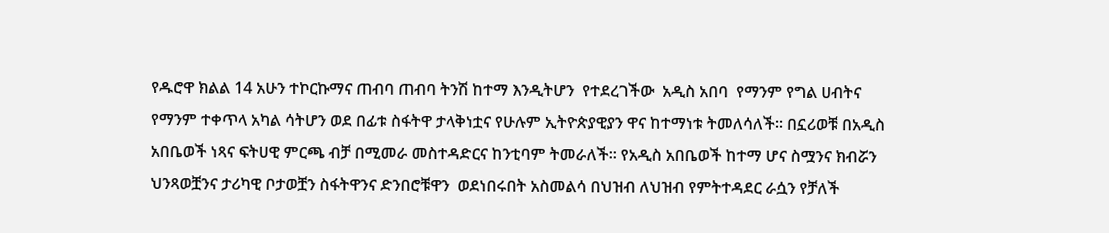የዱሮዋ ክልል 14 አሁን ተኮርኩማና ጠብባ ጠብባ ትንሽ ከተማ እንዲትሆን  የተደረገችው  አዲስ አበባ  የማንም የግል ሀብትና የማንም ተቀጥላ አካል ሳትሆን ወደ በፊቱ ስፋትዋ ታላቅነቷና የሁሉም ኢትዮጵያዊያን ዋና ከተማነቱ ትመለሳለች፡፡ በኗሪወቹ በአዲስ አበቤወች ነጻና ፍትሀዊ ምርጫ ብቻ በሚመራ መስተዳድርና ከንቲባም ትመራለች፡፡ የአዲስ አበቤወች ከተማ ሆና ስሟንና ክብሯን ህንጻወቿንና ታሪካዊ ቦታወቿን ስፋትዋንና ድንበሮቹዋን  ወደነበሩበት አስመልሳ በህዝብ ለህዝብ የምትተዳደር ራሷን የቻለች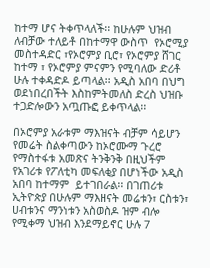ከተማ ሆና ትቀጥላለች፡፡ ከሁሉም ህዝብ ለብቻው ተለይቶ በከተማዋ ውስጥ  የኦሮሚያ መስተዳድር ፣የኦሮምያ ቢሮ፣ የኦሮምያ ሸገር ከተማ ፣ የኦሮምያ ምናምን የሚባለው ድሪቶ ሁሉ ተቀዳድዶ ይጣላል፡፡ አዲስ አበባ በህግ ወደነበረበችት እስከምትመለስ ድረስ ህዝቡ ተጋድሎውን አጧጡፎ ይቀጥላል፡፡

በኦሮምያ አራቱም ማእዝናት ብቻም ሳይሆን የመሬት ስልቀጣውን ከኦሮሙማ ጉረሮ የማስተፋቱ አመጽና ትንቅንቅ በዚህችም  የአገሪቱ የፖለቲካ መፍለቂያ በሆነችው አዲስ አበባ ከተማም  ይተገበራል፡፡ በገጠሪቱ ኢትዮጵያ በሁሉም ማእዘናት መሬቱን፣ ርስቱን፣ ሀብቱንና ማንነቱን አስወስዶ ዝም ብሎ የሚቀማ ህዝብ እንደማይኖር ሁሉ 7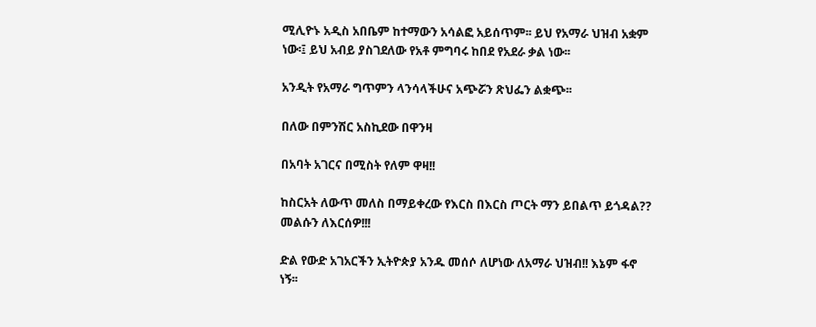ሚሊዮኑ አዲስ አበቤም ከተማውን አሳልፎ አይሰጥም፡፡ ይህ የአማራ ህዝብ አቋም ነው፡፤ ይህ አብይ ያስገደለው የአቶ ምግባሩ ከበደ የአደራ ቃል ነው፡፡

አንዲት የአማራ ግጥምን ላንሳላችሁና አጭሯን ጽህፌን ልቋጭ፡፡

በለው በምንሽር አስኪደው በዋንዛ

በአባት አገርና በሚስት የለም ዋዛ!!

ከስርአት ለውጥ መለስ በማይቀረው የእርስ በእርስ ጦርት ማን ይበልጥ ይጎዳል?? መልሱን ለእርሰዎ!!!

ድል የውድ አገአርችን ኢትዮጵያ አንዱ መሰሶ ለሆነው ለአማራ ህዝብ!! እኔም ፋኖ ነኝ፡፡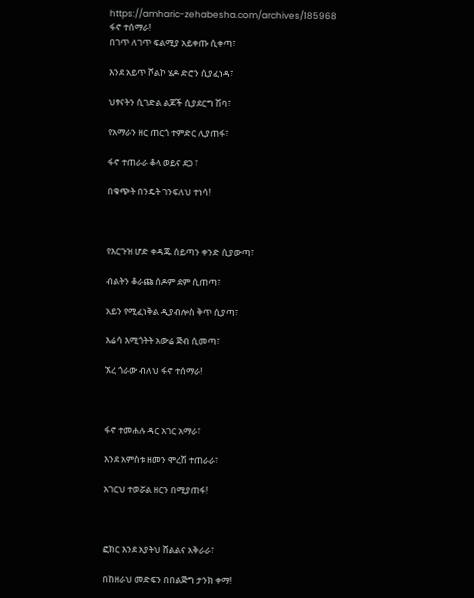https://amharic-zehabesha.com/archives/185968
ፋኖ ተሰማራ!
በገጥ ለገጥ ፍልሚያ አይቀጡ ሲቀጣ፣

እንደ አይጥ ሾልኮ ሄዶ ድሮን ሲያፈነዳ፣

ህፃናትን ሲገድል ልጆች ሲያደርግ ሽባ፣

የአማራን ዘር ጠርጎ ተምድር ሊያጠፋ፣

ፋኖ ተጠራራ ቆላ ወይና ደጋ ፣

በቁጭት በንዴት ገንፍለህ ተነሳ!



የእርጉዝ ሆድ ቀዳጁ ሰይጣን ቀንድ ሲያውጣ፣

ብልትን ቆራጩ ሰዶም ደም ሲጠጣ፣

አይን የሚፈነቅል ዲያብሎስ ቅጥ ሲያጣ፣

እሬሳ እሚጎትት አውሬ ጅብ ሲመጣ፣

ኧረ ጎራው ብለህ ፋኖ ተሰማራ!



ፋኖ ተመሐሉ ዳር አገር አማራ፣

እንደ አምስቱ ዘመን ሞረሽ ተጠራራ፣

አገርህ ተወሯል ዘርን በሚያጠፋ!



ፎክር እንደ አያትህ ሸልልና አቅራራ፣

በከዘራህ መድፍን በበልጅግ ታንክ ቀማ!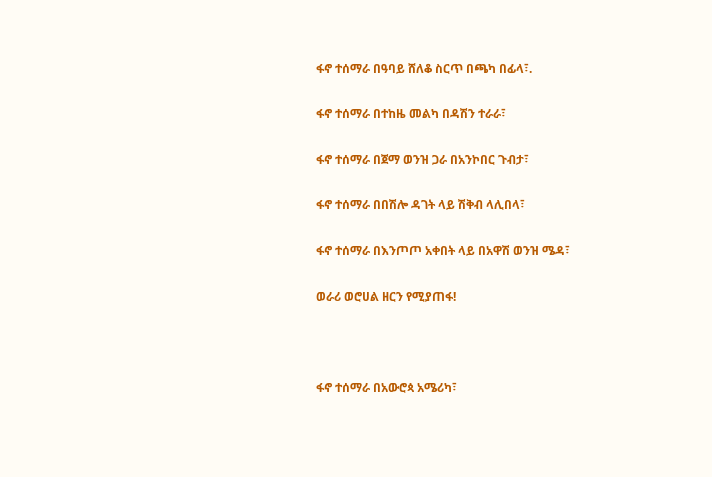ፋኖ ተሰማራ በዓባይ ሸለቆ ስርጥ በጫካ በፊላ፣.

ፋኖ ተሰማራ በተከዜ መልካ በዳሽን ተራራ፣

ፋኖ ተሰማራ በጀማ ወንዝ ጋራ በአንኮበር ጉብታ፣

ፋኖ ተሰማራ በበሽሎ ዳገት ላይ ሽቅብ ላሊበላ፣

ፋኖ ተሰማራ በእንጦጦ አቀበት ላይ በአዋሽ ወንዝ ሜዳ፣

ወራሪ ወሮሀል ዘርን የሚያጠፋ!



ፋኖ ተሰማራ በአውሮጳ አሜሪካ፣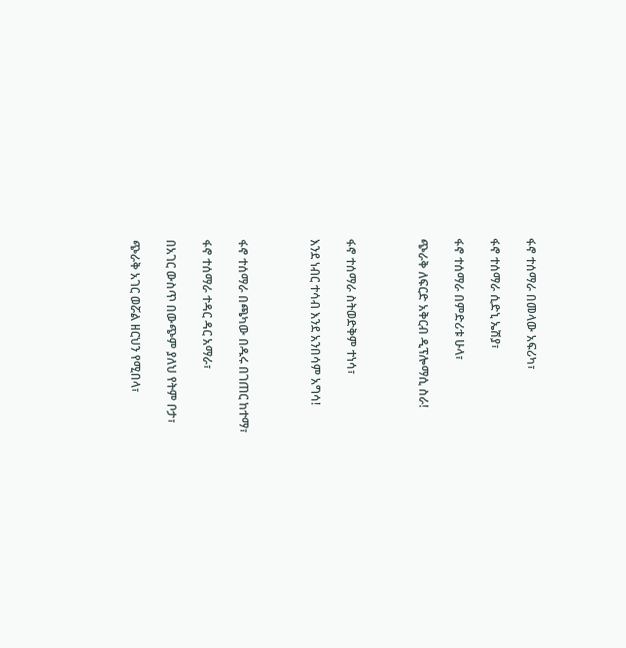ፋኖ ተሰማራ በመላው አፍሪካ፣

ፋኖ ተሰማራ ሲድኒ ኤሽያ፣

ፋኖ ተሰማራ በምድሪቱ ሁላ፣

ጭራቅ ለፍርድ አቅርብ ዲፕሎማሲ ስራ!



ፋኖ ተሰማራ ስትወድቅም ተነሳ፣

እንደ ነብር ተሳብ እንደ አንበሳም አግሳ!



ፋኖ ተሰማራ በጫካው በዱሩ በገጠር ከተማ፣

ፋኖ ተሰማራ ተዳር ዳር አማራ፣

በአገር ውስጥ በውጭም ያለህ የትም ቦታ፣

ጭራቅ አገር ወሯል ዘርህን የሚበላ፣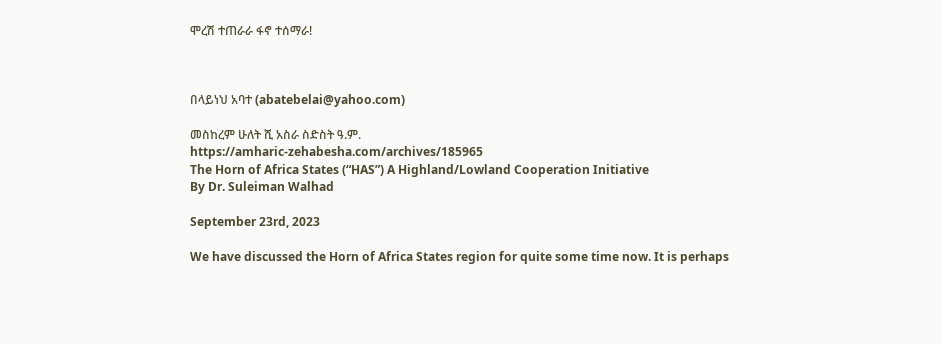ሞረሽ ተጠራራ ፋኖ ተሰማራ!



በላይነህ አባተ (abatebelai@yahoo.com)

መስከረም ሁለት ሺ አስራ ስድስት ዓ.ም.
https://amharic-zehabesha.com/archives/185965
The Horn of Africa States (“HAS”) A Highland/Lowland Cooperation Initiative
By Dr. Suleiman Walhad

September 23rd, 2023

We have discussed the Horn of Africa States region for quite some time now. It is perhaps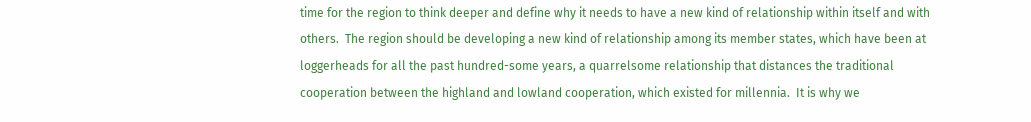time for the region to think deeper and define why it needs to have a new kind of relationship within itself and with others.  The region should be developing a new kind of relationship among its member states, which have been at loggerheads for all the past hundred-some years, a quarrelsome relationship that distances the traditional cooperation between the highland and lowland cooperation, which existed for millennia.  It is why we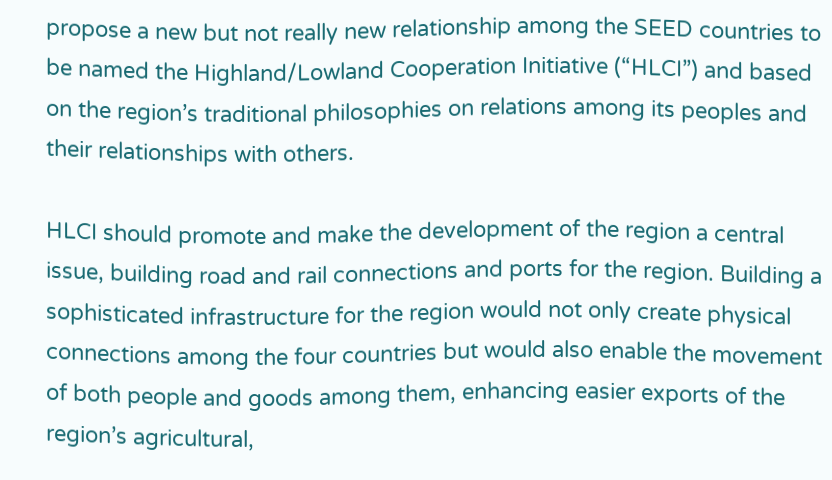propose a new but not really new relationship among the SEED countries to be named the Highland/Lowland Cooperation Initiative (“HLCI”) and based on the region’s traditional philosophies on relations among its peoples and their relationships with others.

HLCI should promote and make the development of the region a central issue, building road and rail connections and ports for the region. Building a sophisticated infrastructure for the region would not only create physical connections among the four countries but would also enable the movement of both people and goods among them, enhancing easier exports of the region’s agricultural,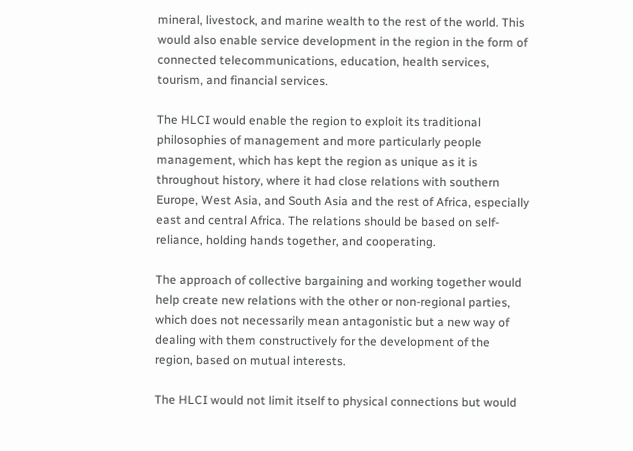mineral, livestock, and marine wealth to the rest of the world. This would also enable service development in the region in the form of connected telecommunications, education, health services, tourism, and financial services.

The HLCI would enable the region to exploit its traditional philosophies of management and more particularly people management, which has kept the region as unique as it is throughout history, where it had close relations with southern Europe, West Asia, and South Asia and the rest of Africa, especially east and central Africa. The relations should be based on self-reliance, holding hands together, and cooperating.

The approach of collective bargaining and working together would help create new relations with the other or non-regional parties, which does not necessarily mean antagonistic but a new way of dealing with them constructively for the development of the region, based on mutual interests.

The HLCI would not limit itself to physical connections but would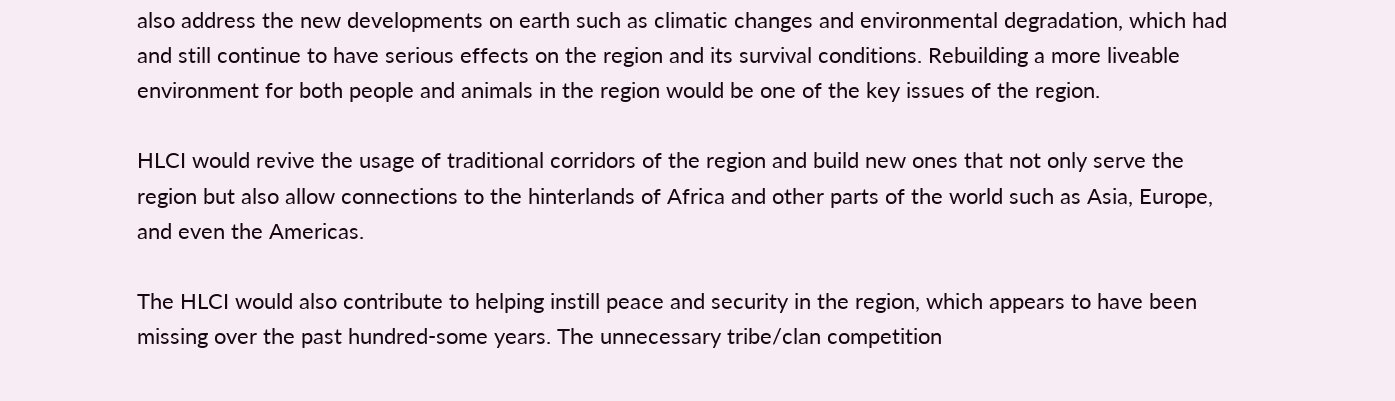also address the new developments on earth such as climatic changes and environmental degradation, which had and still continue to have serious effects on the region and its survival conditions. Rebuilding a more liveable environment for both people and animals in the region would be one of the key issues of the region.

HLCI would revive the usage of traditional corridors of the region and build new ones that not only serve the region but also allow connections to the hinterlands of Africa and other parts of the world such as Asia, Europe, and even the Americas.

The HLCI would also contribute to helping instill peace and security in the region, which appears to have been missing over the past hundred-some years. The unnecessary tribe/clan competition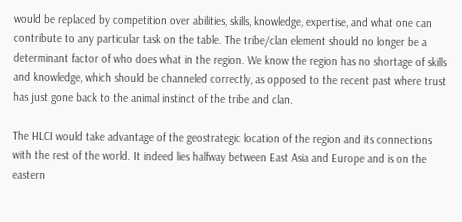would be replaced by competition over abilities, skills, knowledge, expertise, and what one can contribute to any particular task on the table. The tribe/clan element should no longer be a determinant factor of who does what in the region. We know the region has no shortage of skills and knowledge, which should be channeled correctly, as opposed to the recent past where trust has just gone back to the animal instinct of the tribe and clan.

The HLCI would take advantage of the geostrategic location of the region and its connections with the rest of the world. It indeed lies halfway between East Asia and Europe and is on the eastern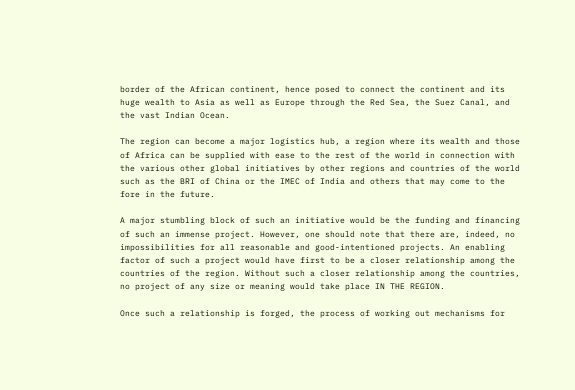border of the African continent, hence posed to connect the continent and its huge wealth to Asia as well as Europe through the Red Sea, the Suez Canal, and the vast Indian Ocean.

The region can become a major logistics hub, a region where its wealth and those of Africa can be supplied with ease to the rest of the world in connection with the various other global initiatives by other regions and countries of the world such as the BRI of China or the IMEC of India and others that may come to the fore in the future.

A major stumbling block of such an initiative would be the funding and financing of such an immense project. However, one should note that there are, indeed, no impossibilities for all reasonable and good-intentioned projects. An enabling factor of such a project would have first to be a closer relationship among the countries of the region. Without such a closer relationship among the countries, no project of any size or meaning would take place IN THE REGION.

Once such a relationship is forged, the process of working out mechanisms for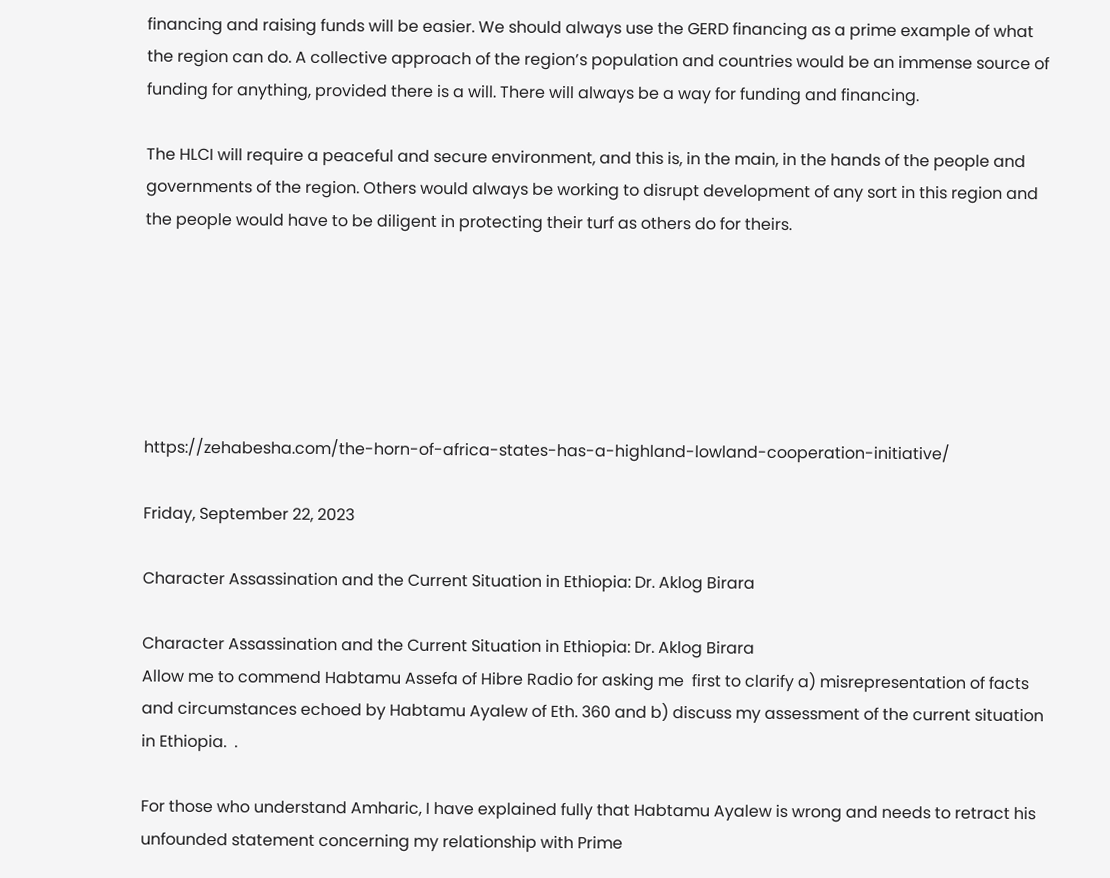financing and raising funds will be easier. We should always use the GERD financing as a prime example of what the region can do. A collective approach of the region’s population and countries would be an immense source of funding for anything, provided there is a will. There will always be a way for funding and financing.

The HLCI will require a peaceful and secure environment, and this is, in the main, in the hands of the people and governments of the region. Others would always be working to disrupt development of any sort in this region and the people would have to be diligent in protecting their turf as others do for theirs.






https://zehabesha.com/the-horn-of-africa-states-has-a-highland-lowland-cooperation-initiative/

Friday, September 22, 2023

Character Assassination and the Current Situation in Ethiopia: Dr. Aklog Birara

Character Assassination and the Current Situation in Ethiopia: Dr. Aklog Birara
Allow me to commend Habtamu Assefa of Hibre Radio for asking me  first to clarify a) misrepresentation of facts and circumstances echoed by Habtamu Ayalew of Eth. 360 and b) discuss my assessment of the current situation in Ethiopia.  .

For those who understand Amharic, I have explained fully that Habtamu Ayalew is wrong and needs to retract his unfounded statement concerning my relationship with Prime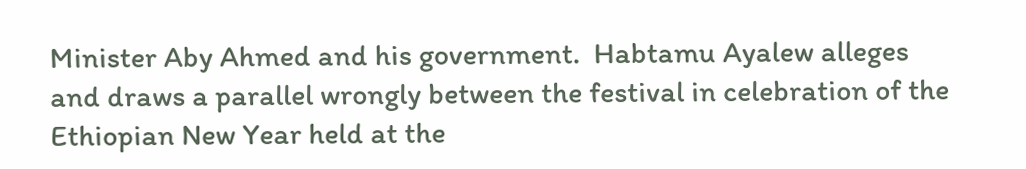Minister Aby Ahmed and his government.  Habtamu Ayalew alleges and draws a parallel wrongly between the festival in celebration of the Ethiopian New Year held at the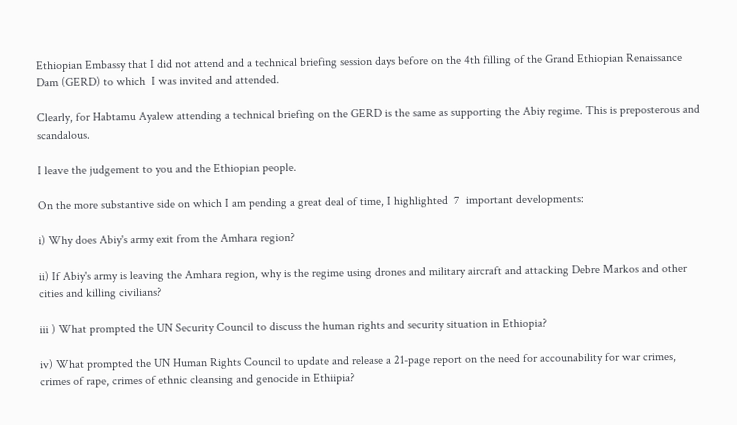Ethiopian Embassy that I did not attend and a technical briefing session days before on the 4th filling of the Grand Ethiopian Renaissance Dam (GERD) to which  I was invited and attended.

Clearly, for Habtamu Ayalew attending a technical briefing on the GERD is the same as supporting the Abiy regime. This is preposterous and scandalous.

I leave the judgement to you and the Ethiopian people.

On the more substantive side on which I am pending a great deal of time, I highlighted  7  important developments:

i) Why does Abiy's army exit from the Amhara region?

ii) If Abiy's army is leaving the Amhara region, why is the regime using drones and military aircraft and attacking Debre Markos and other cities and killing civilians?

iii ) What prompted the UN Security Council to discuss the human rights and security situation in Ethiopia?

iv) What prompted the UN Human Rights Council to update and release a 21-page report on the need for accounability for war crimes, crimes of rape, crimes of ethnic cleansing and genocide in Ethiipia?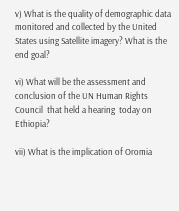v) What is the quality of demographic data monitored and collected by the United States using Satellite imagery? What is the end goal?

vi) What will be the assessment and conclusion of the UN Human Rights Council  that held a hearing  today on Ethiopia?

vii) What is the implication of Oromia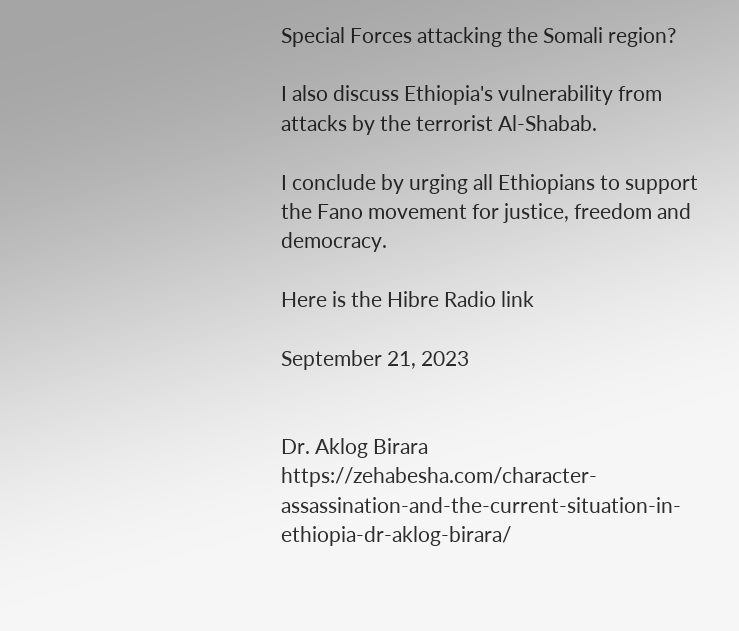Special Forces attacking the Somali region?

I also discuss Ethiopia's vulnerability from attacks by the terrorist Al-Shabab.

I conclude by urging all Ethiopians to support the Fano movement for justice, freedom and democracy.

Here is the Hibre Radio link

September 21, 2023


Dr. Aklog Birara
https://zehabesha.com/character-assassination-and-the-current-situation-in-ethiopia-dr-aklog-birara/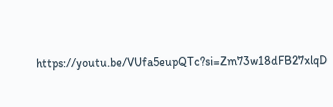https://youtu.be/VUfa5eupQTc?si=Zm73w18dFB27xlqD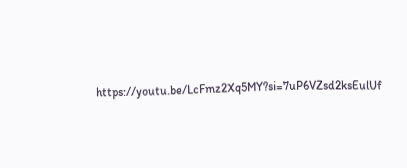https://youtu.be/LcFmz2Xq5MY?si=7uP6VZsd2ksEulUf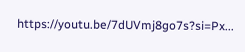https://youtu.be/7dUVmj8go7s?si=Px...